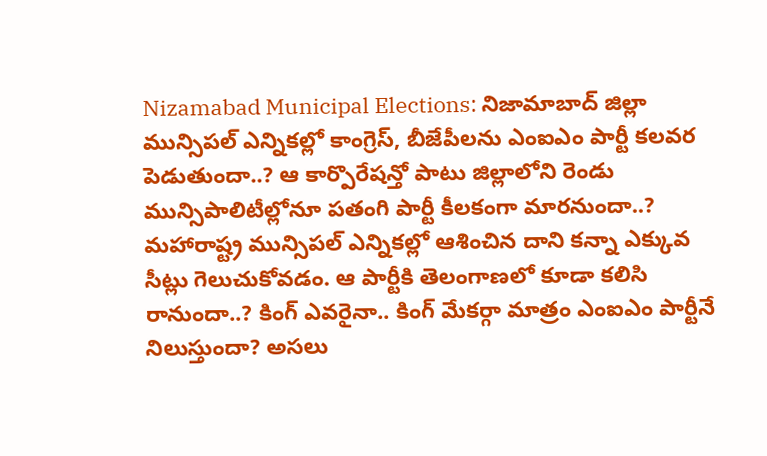Nizamabad Municipal Elections: నిజామాబాద్ జిల్లా మున్సిపల్ ఎన్నికల్లో కాంగ్రెస్, బీజేపీలను ఎంఐఎం పార్టీ కలవర పెడుతుందా..? ఆ కార్పొరేషన్తో పాటు జిల్లాలోని రెండు మున్సిపాలిటీల్లోనూ పతంగి పార్టీ కీలకంగా మారనుందా..? మహారాష్ట్ర మున్సిపల్ ఎన్నికల్లో ఆశించిన దాని కన్నా ఎక్కువ సీట్లు గెలుచుకోవడం. ఆ పార్టీకి తెలంగాణలో కూడా కలిసి రానుందా..? కింగ్ ఎవరైనా.. కింగ్ మేకర్గా మాత్రం ఎంఐఎం పార్టీనే నిలుస్తుందా? అసలు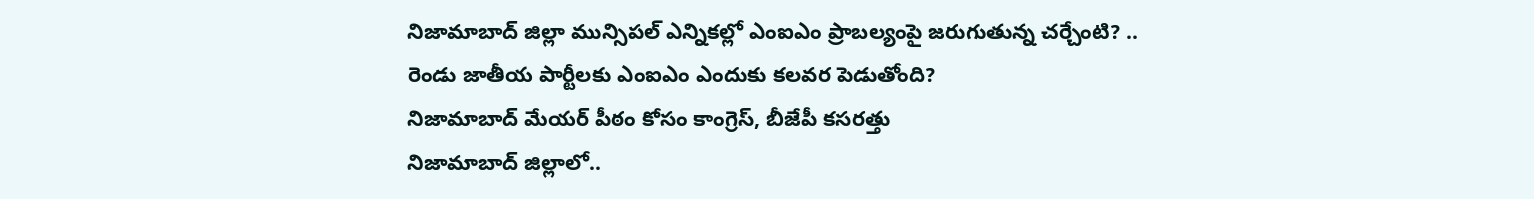నిజామాబాద్ జిల్లా మున్సిపల్ ఎన్నికల్లో ఎంఐఎం ప్రాబల్యంపై జరుగుతున్న చర్చేంటి? .. రెండు జాతీయ పార్టీలకు ఎంఐఎం ఎందుకు కలవర పెడుతోంది?
నిజామాబాద్ మేయర్ పీఠం కోసం కాంగ్రెస్, బీజేపీ కసరత్తు
నిజామాబాద్ జిల్లాలో..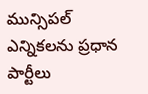మున్సిపల్ ఎన్నికలను ప్రధాన పార్టీలు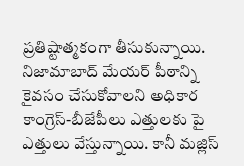ప్రతిష్టాత్మకంగా తీసుకున్నాయి. నిజామాబాద్ మేయర్ పీఠాన్ని కైవసం చేసుకోవాలని అధికార కాంగ్రెస్-బీజేపీలు ఎత్తులకు పై ఎత్తులు వేస్తున్నాయి. కానీ మజ్లిస్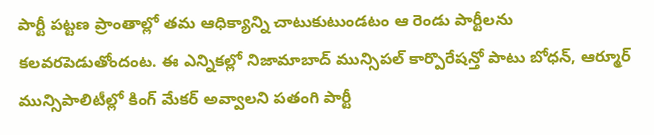పార్టీ పట్టణ ప్రాంతాల్లో తమ ఆధిక్యాన్ని చాటుకుటుండటం ఆ రెండు పార్టీలను కలవరపెడుతోందంట. ఈ ఎన్నికల్లో నిజామాబాద్ మున్సిపల్ కార్పొరేషన్తో పాటు బోధన్, ఆర్మూర్ మున్సిపాలిటీల్లో కింగ్ మేకర్ అవ్వాలని పతంగి పార్టీ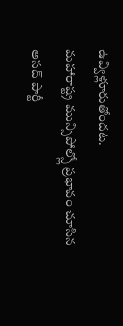ఉవ్విళ్లూరుతోందట.
మహారాష్ట్ర మున్సిపోల్స్లో ప్రభావం చూసిన అసద్ పార్టీ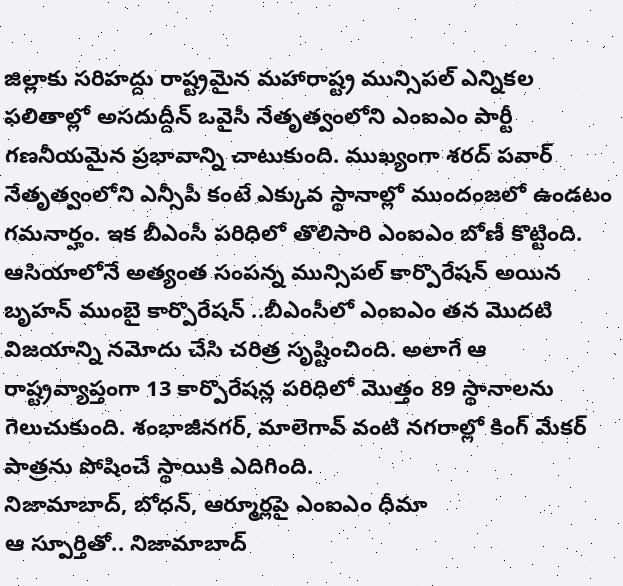జిల్లాకు సరిహద్దు రాష్ట్రమైన మహారాష్ట్ర మున్సిపల్ ఎన్నికల ఫలితాల్లో అసదుద్దీన్ ఒవైసీ నేతృత్వంలోని ఎంఐఎం పార్టీ గణనీయమైన ప్రభావాన్ని చాటుకుంది. ముఖ్యంగా శరద్ పవార్ నేతృత్వంలోని ఎన్సీపీ కంటే ఎక్కువ స్థానాల్లో ముందంజలో ఉండటం గమనార్హం. ఇక బీఎంసీ పరిధిలో తొలిసారి ఎంఐఎం బోణీ కొట్టింది. ఆసియాలోనే అత్యంత సంపన్న మున్సిపల్ కార్పొరేషన్ అయిన బృహన్ ముంబై కార్పొరేషన్ ..బీఎంసీలో ఎంఐఎం తన మొదటి విజయాన్ని నమోదు చేసి చరిత్ర సృష్టించింది. అలాగే ఆ రాష్ట్రవ్యాప్తంగా 13 కార్పొరేషన్ల పరిధిలో మొత్తం 89 స్థానాలను గెలుచుకుంది. శంభాజీనగర్, మాలెగావ్ వంటి నగరాల్లో కింగ్ మేకర్ పాత్రను పోషించే స్థాయికి ఎదిగింది.
నిజామాబాద్, బోధన్, ఆర్మూర్లపై ఎంఐఎం ధీమా
ఆ స్పూర్తితో.. నిజామాబాద్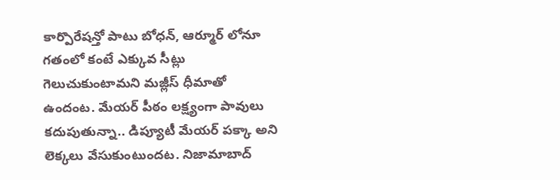కార్పొరేషన్తో పాటు బోధన్, ఆర్మూర్ లోనూ గతంలో కంటే ఎక్కువ సీట్లు గెలుచుకుంటామని మజ్లీస్ ధీమాతో ఉందంట. మేయర్ పీఠం లక్ష్యంగా పావులు కదుపుతున్నా.. డిప్యూటీ మేయర్ పక్కా అని లెక్కలు వేసుకుంటుందట. నిజామాబాద్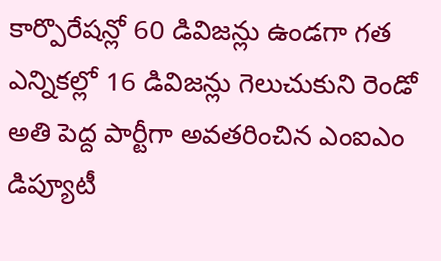కార్పొరేషన్లో 60 డివిజన్లు ఉండగా గత ఎన్నికల్లో 16 డివిజన్లు గెలుచుకుని రెండో అతి పెద్ద పార్టీగా అవతరించిన ఎంఐఎం డిప్యూటీ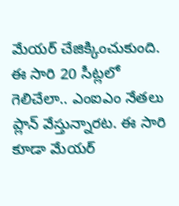మేయర్ చేజిక్కించుకుంది. ఈ సారి 20 సీట్లలో గెలిచేలా.. ఎంఐఎం నేతలు ప్లాన్ వేస్తున్నారట. ఈ సారి కూడా మేయర్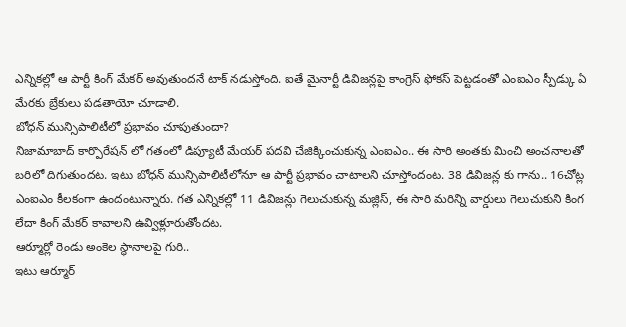ఎన్నికల్లో ఆ పార్టీ కింగ్ మేకర్ అవుతుందనే టాక్ నడుస్తోంది. ఐతే మైనార్టీ డివిజన్లపై కాంగ్రెస్ ఫోకస్ పెట్టడంతో ఎంఐఎం స్పీడ్కు ఏ మేరకు బ్రేకులు పడతాయో చూడాలి.
బోధన్ మున్సిపాలిటీలో ప్రభావం చూపుతుందా?
నిజామాబాద్ కార్పొరేషన్ లో గతంలో డిప్యూటీ మేయర్ పదవి చేజిక్కించుకున్న ఎంఐఎం.. ఈ సారి అంతకు మించి అంచనాలతో బరిలో దిగుతుందట. ఇటు బోధన్ మున్సిపాలిటీలోనూ ఆ పార్టీ ప్రభావం చాటాలని చూస్తోందంట. 38 డివిజన్ల కు గాను.. 16చోట్ల ఎంఐఎం కీలకంగా ఉందంటున్నారు. గత ఎన్నికల్లో 11 డివిజన్లు గెలుచుకున్న మజ్లిస్, ఈ సారి మరిన్ని వార్డులు గెలుచుకుని కింగ లేదా కింగ్ మేకర్ కావాలని ఉవ్విళ్లూరుతోందట.
ఆర్మూర్లో రెండు అంకెల స్థానాలపై గురి..
ఇటు ఆర్మూర్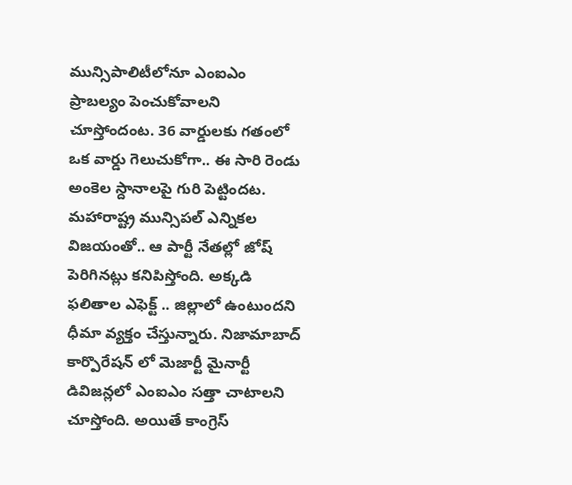మున్సిపాలిటీలోనూ ఎంఐఎం ప్రాబల్యం పెంచుకోవాలని చూస్తోందంట. 36 వార్డులకు గతంలో ఒక వార్డు గెలుచుకోగా.. ఈ సారి రెండు అంకెల స్దానాలపై గురి పెట్టిందట. మహారాష్ట్ర మున్సిపల్ ఎన్నికల విజయంతో.. ఆ పార్టీ నేతల్లో జోష్ పెరిగినట్లు కనిపిస్తోంది. అక్కడి ఫలితాల ఎఫెక్ట్ .. జిల్లాలో ఉంటుందని ధీమా వ్యక్తం చేస్తున్నారు. నిజామాబాద్ కార్పొరేషన్ లో మెజార్టీ మైనార్టీ డివిజన్లలో ఎంఐఎం సత్తా చాటాలని చూస్తోంది. అయితే కాంగ్రెస్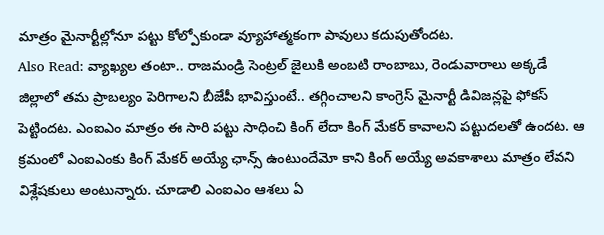మాత్రం మైనార్టీల్లోనూ పట్టు కోల్పోకుండా వ్యూహాత్మకంగా పావులు కదుపుతోందట.
Also Read: వ్యాఖ్యల తంటా.. రాజమండ్రి సెంట్రల్ జైలుకి అంబటి రాంబాబు, రెండువారాలు అక్కడే
జిల్లాలో తమ ప్రాబల్యం పెరిగాలని బీజేపీ భావిస్తుంటే.. తగ్గించాలని కాంగ్రెస్ మైనార్టీ డివిజన్లపై ఫోకస్ పెట్టిందట. ఎంఐఎం మాత్రం ఈ సారి పట్టు సాధించి కింగ్ లేదా కింగ్ మేకర్ కావాలని పట్టుదలతో ఉందట. ఆ క్రమంలో ఎంఐఎంకు కింగ్ మేకర్ అయ్యే ఛాన్స్ ఉంటుందేమో కాని కింగ్ అయ్యే అవకాశాలు మాత్రం లేవని విశ్లేషకులు అంటున్నారు. చూడాలి ఎంఐఎం ఆశలు ఏ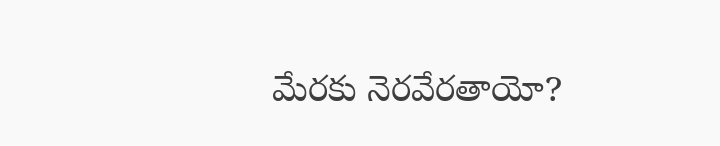మేరకు నెరవేరతాయో?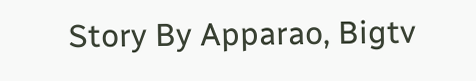Story By Apparao, Bigtv